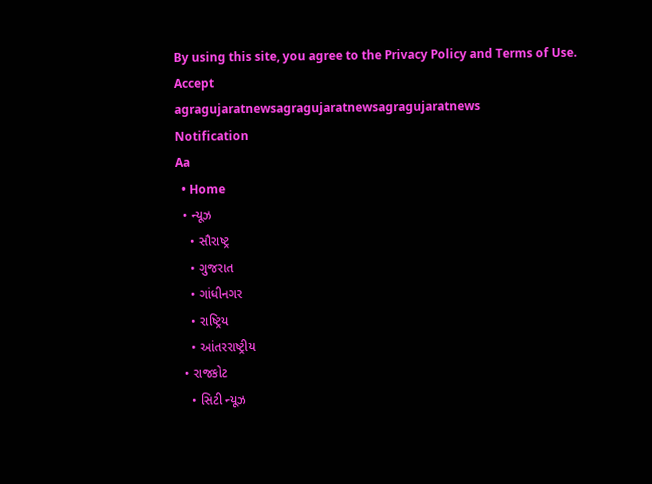By using this site, you agree to the Privacy Policy and Terms of Use.
Accept
agragujaratnewsagragujaratnewsagragujaratnews
Notification
Aa
  • Home
  • ન્યૂઝ
    • સૌરાષ્ટ્ર
    • ગુજરાત
    • ગાંધીનગર
    • રાષ્ટ્રિય
    • આંતરરાષ્ટ્રીય
  • રાજકોટ
    • સિટી ન્યૂઝ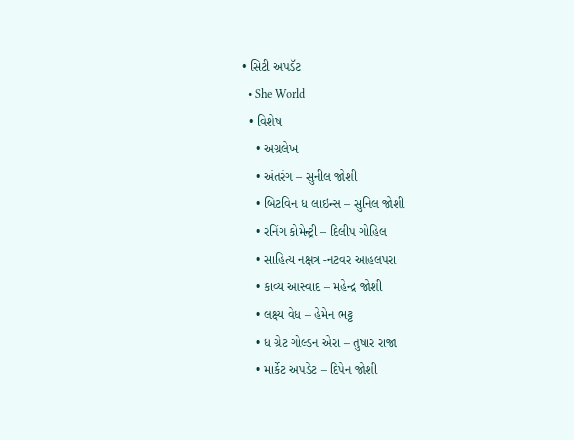• સિટી અપડૅટ
  • She World
  • વિશેષ
    • અગ્રલેખ
    • અંતરંગ – સુનીલ જોશી
    • બિટવિન ધ લાઇન્સ – સુનિલ જોશી
    • રનિંગ કોમેન્ટ્રી – દિલીપ ગોહિલ
    • સાહિત્ય નક્ષત્ર -નટવર આહલપરા
    • કાવ્ય આસ્વાદ – મહેન્દ્ર જોશી
    • લક્ષ્ય વેધ – હેમેન ભટ્ટ
    • ધ ગ્રેટ ગોલ્ડન એરા – તુષાર રાજા
    • માર્કેટ અપડેટ – દિપેન જોશી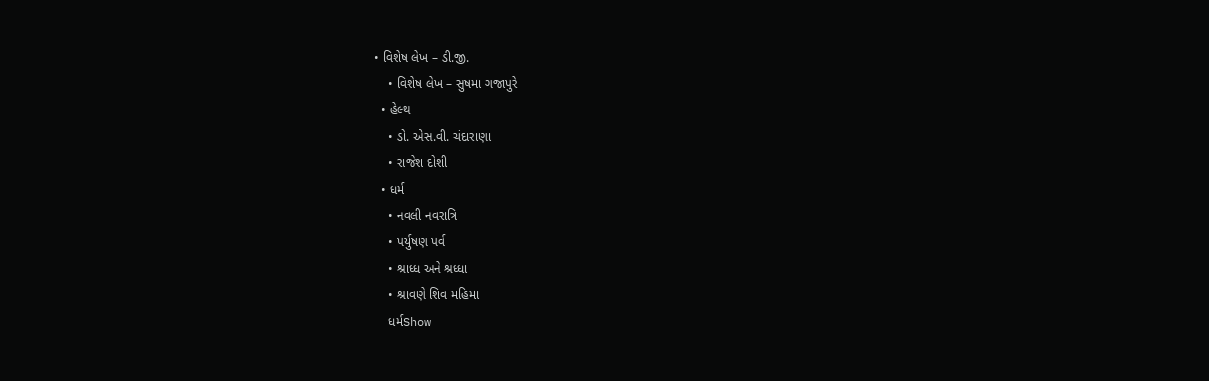• વિશેષ લેખ – ડી.જી.
    • વિશેષ લેખ – સુષમા ગજાપુરે
  • હેલ્થ
    • ડો. એસ.વી. ચંદારાણા
    • રાજેશ દોશી
  • ધર્મ
    • નવલી નવરાત્રિ
    • પર્યુષણ પર્વ
    • શ્રાધ્ધ અને શ્રધ્ધા
    • શ્રાવણે શિવ મહિમા
    ધર્મShow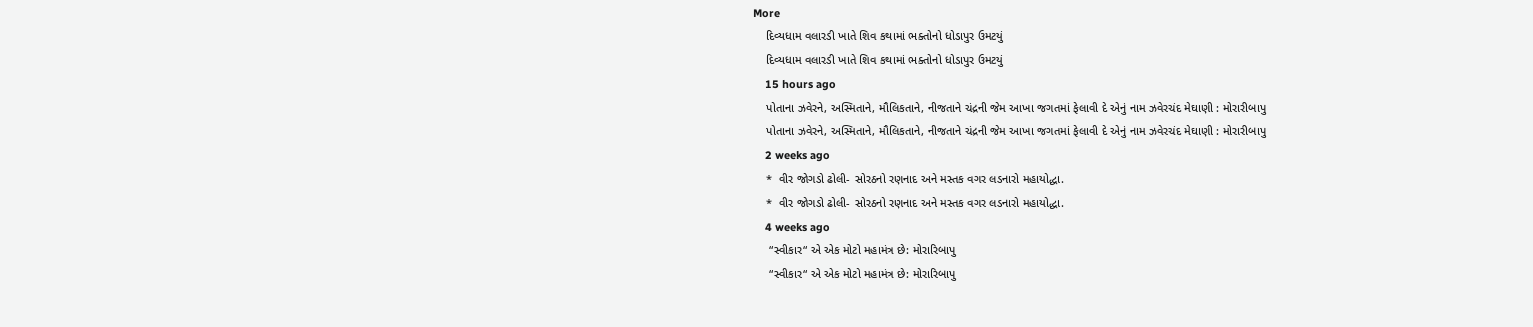More
    દિવ્યધામ વલારડી ખાતે શિવ કથામાં ભક્તોનો ધોડાપુર ઉમટયું
    દિવ્યધામ વલારડી ખાતે શિવ કથામાં ભક્તોનો ધોડાપુર ઉમટયું
    15 hours ago
    પોતાના ઝવેરને, અસ્મિતાને, મૌલિકતાને, નીજતાને ચંદ્રની જેમ આખા જગતમાં ફેલાવી દે એનું નામ ઝવેરચંદ મેઘાણી : મોરારીબાપુ
    પોતાના ઝવેરને, અસ્મિતાને, મૌલિકતાને, નીજતાને ચંદ્રની જેમ આખા જગતમાં ફેલાવી દે એનું નામ ઝવેરચંદ મેઘાણી : મોરારીબાપુ
    2 weeks ago
    *  વીર જોગડો ઢોલી- સોરઠનો રણનાદ અને મસ્તક વગર લડનારો મહાયોદ્ધા.
    *  વીર જોગડો ઢોલી- સોરઠનો રણનાદ અને મસ્તક વગર લડનારો મહાયોદ્ધા.
    4 weeks ago
     “સ્વીકાર“ એ એક મોટો મહામંત્ર છે: મોરારિબાપુ
     “સ્વીકાર“ એ એક મોટો મહામંત્ર છે: મોરારિબાપુ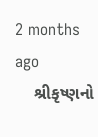2 months ago
    શ્રીકૃષ્ણનો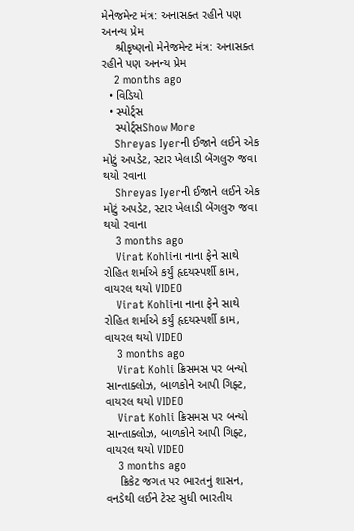મેનેજમેન્ટ મંત્ર: અનાસક્ત રહીને પણ અનન્ય પ્રેમ
    શ્રીકૃષ્ણનો મેનેજમેન્ટ મંત્ર: અનાસક્ત રહીને પણ અનન્ય પ્રેમ
    2 months ago
  • વિડિયો
  • સ્પોર્ટ્સ
    સ્પોર્ટ્સShow More
    Shreyas Iyerની ઈજાને લઈને એક મોટું અપડેટ, સ્ટાર ખેલાડી બેંગલુરુ જવા થયો રવાના
    Shreyas Iyerની ઈજાને લઈને એક મોટું અપડેટ, સ્ટાર ખેલાડી બેંગલુરુ જવા થયો રવાના
    3 months ago
    Virat Kohliના નાના ફેને સાથે રોહિત શર્માએ કર્યું હૃદયસ્પર્શી કામ, વાયરલ થયો VIDEO
    Virat Kohliના નાના ફેને સાથે રોહિત શર્માએ કર્યું હૃદયસ્પર્શી કામ, વાયરલ થયો VIDEO
    3 months ago
    Virat Kohli ક્રિસમસ પર બન્યો સાન્તાક્લોઝ, બાળકોને આપી ગિફ્ટ, વાયરલ થયો VIDEO
    Virat Kohli ક્રિસમસ પર બન્યો સાન્તાક્લોઝ, બાળકોને આપી ગિફ્ટ, વાયરલ થયો VIDEO
    3 months ago
    ક્રિકેટ જગત પર ભારતનું શાસન, વનડેથી લઈને ટેસ્ટ સુધી ભારતીય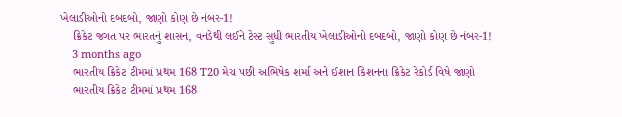ખેલાડીઓનો દબદબો, જાણો કોણ છે નંબર-1!
    ક્રિકેટ જગત પર ભારતનું શાસન, વનડેથી લઈને ટેસ્ટ સુધી ભારતીય ખેલાડીઓનો દબદબો, જાણો કોણ છે નંબર-1!
    3 months ago
    ભારતીય ક્રિકેટ ટીમમાં પ્રથમ 168 T20 મેચ પછી અભિષેક શર્મા અને ઈશાન કિશનના ક્રિકેટ રેકોર્ડ વિષે જાણો
    ભારતીય ક્રિકેટ ટીમમાં પ્રથમ 168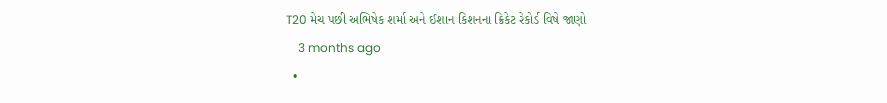T20 મેચ પછી અભિષેક શર્મા અને ઈશાન કિશનના ક્રિકેટ રેકોર્ડ વિષે જાણો
    3 months ago
  •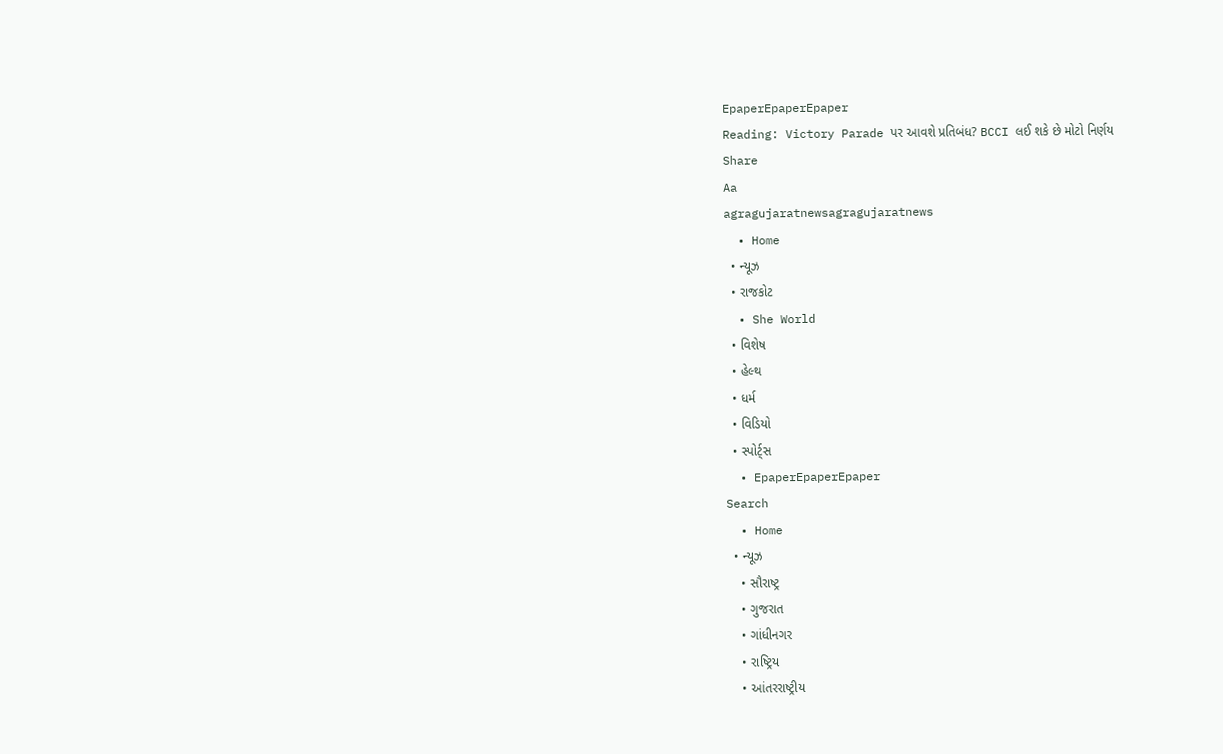EpaperEpaperEpaper
Reading: Victory Parade પર આવશે પ્રતિબંધ? BCCI લઈ શકે છે મોટો નિર્ણય
Share
Aa
agragujaratnewsagragujaratnews
  • Home
  • ન્યૂઝ
  • રાજકોટ
  • She World
  • વિશેષ
  • હેલ્થ
  • ધર્મ
  • વિડિયો
  • સ્પોર્ટ્સ
  • EpaperEpaperEpaper
Search
  • Home
  • ન્યૂઝ
    • સૌરાષ્ટ્ર
    • ગુજરાત
    • ગાંધીનગર
    • રાષ્ટ્રિય
    • આંતરરાષ્ટ્રીય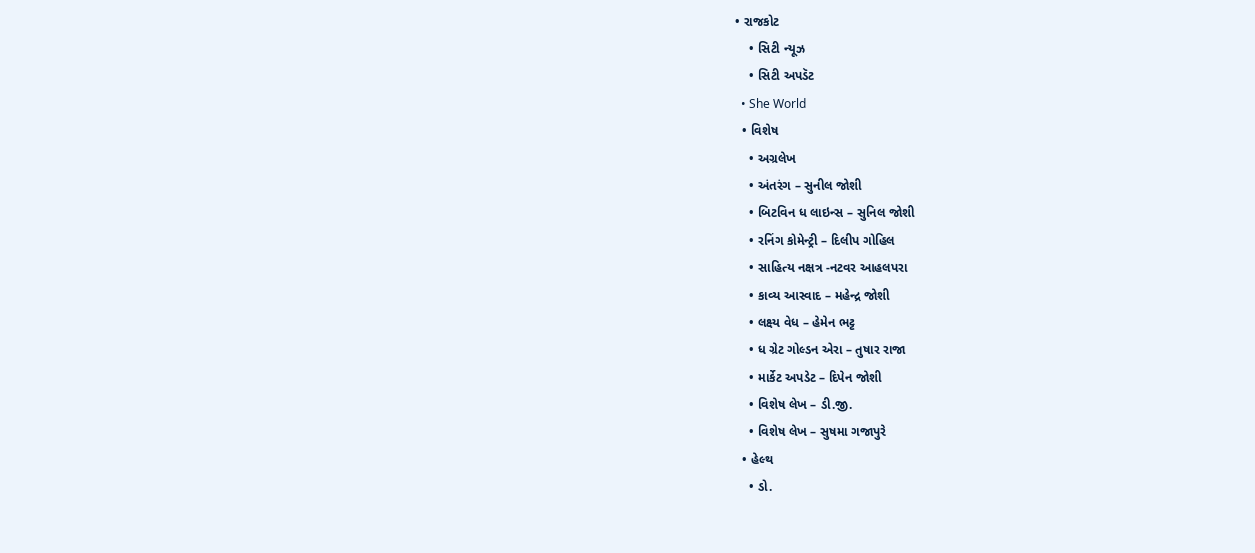• રાજકોટ
    • સિટી ન્યૂઝ
    • સિટી અપડૅટ
  • She World
  • વિશેષ
    • અગ્રલેખ
    • અંતરંગ – સુનીલ જોશી
    • બિટવિન ધ લાઇન્સ – સુનિલ જોશી
    • રનિંગ કોમેન્ટ્રી – દિલીપ ગોહિલ
    • સાહિત્ય નક્ષત્ર -નટવર આહલપરા
    • કાવ્ય આસ્વાદ – મહેન્દ્ર જોશી
    • લક્ષ્ય વેધ – હેમેન ભટ્ટ
    • ધ ગ્રેટ ગોલ્ડન એરા – તુષાર રાજા
    • માર્કેટ અપડેટ – દિપેન જોશી
    • વિશેષ લેખ – ડી.જી.
    • વિશેષ લેખ – સુષમા ગજાપુરે
  • હેલ્થ
    • ડો.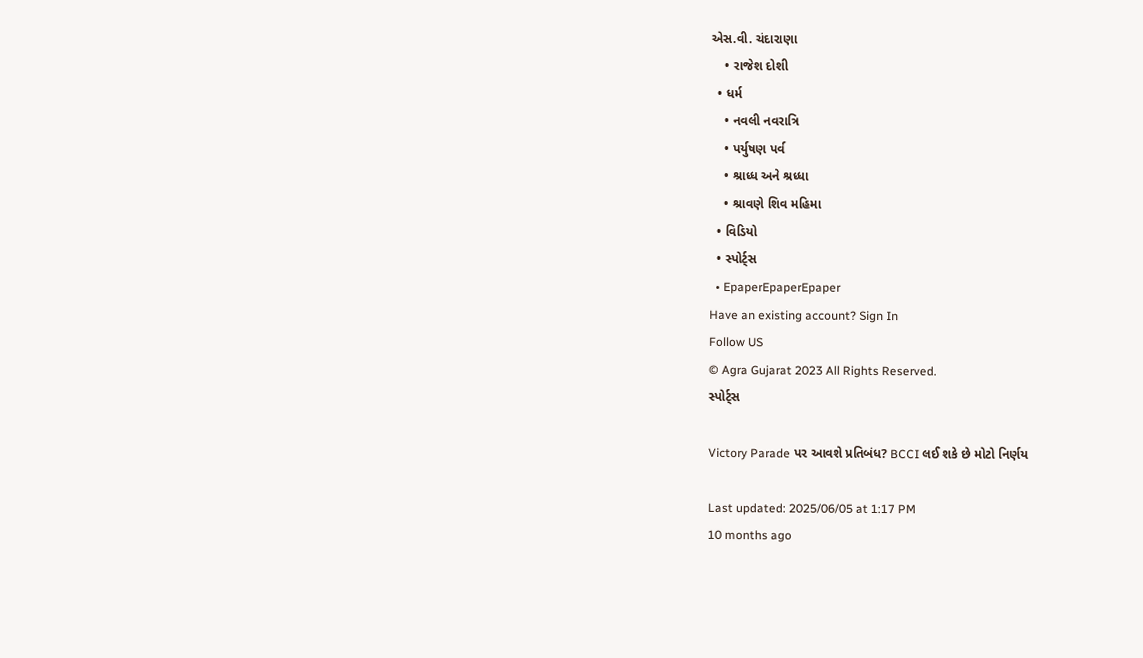એસ.વી. ચંદારાણા
    • રાજેશ દોશી
  • ધર્મ
    • નવલી નવરાત્રિ
    • પર્યુષણ પર્વ
    • શ્રાધ્ધ અને શ્રધ્ધા
    • શ્રાવણે શિવ મહિમા
  • વિડિયો
  • સ્પોર્ટ્સ
  • EpaperEpaperEpaper
Have an existing account? Sign In
Follow US
© Agra Gujarat 2023 All Rights Reserved.
સ્પોર્ટ્સ

Victory Parade પર આવશે પ્રતિબંધ? BCCI લઈ શકે છે મોટો નિર્ણય

Last updated: 2025/06/05 at 1:17 PM
10 months ago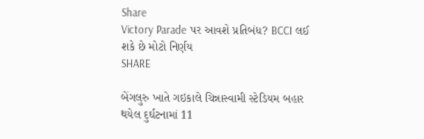Share
Victory Parade પર આવશે પ્રતિબંધ? BCCI લઈ શકે છે મોટો નિર્ણય
SHARE

બેંગલુરુ ખાતે ગઇકાલે ચિન્નાસ્વામી સ્ટેડિયમ બહાર થયેલ દુર્ઘટનામાં 11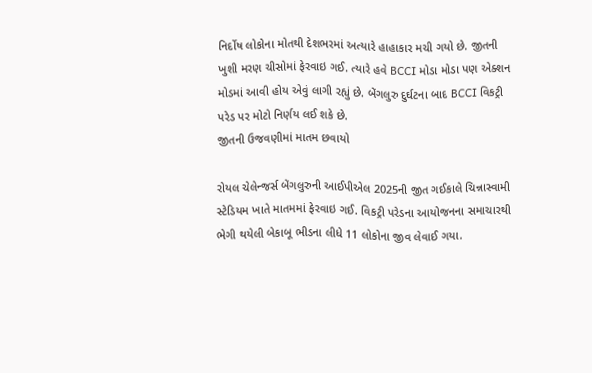નિર્દોષ લોકોના મોતથી દેશભરમાં અત્યારે હાહાકાર મચી ગયો છે. જીતની ખુશી મરણ ચીસોમાં ફેરવાઇ ગઈ. ત્યારે હવે BCCI મોડા મોડા પણ એક્શન મોડમાં આવી હોય એવું લાગી રહ્યું છે. બેંગલુરુ દુર્ઘટના બાદ BCCI વિકટ્રી પરેડ પર મોટો નિર્ણય લઈ શકે છે.
જીતની ઉજવણીમાં માતમ છવાયો

રોયલ ચેલેન્જર્સ બેંગલુરુની આઈપીએલ 2025ની જીત ગઈકાલે ચિન્નાસ્વામી સ્ટેડિયમ ખાતે માતમમાં ફેરવાઇ ગઈ. વિકટ્રી પરેડના આયોજનના સમાચારથી ભેગી થયેલી બેકાબૂ ભીડના લીધે 11 લોકોના જીવ લેવાઈ ગયા.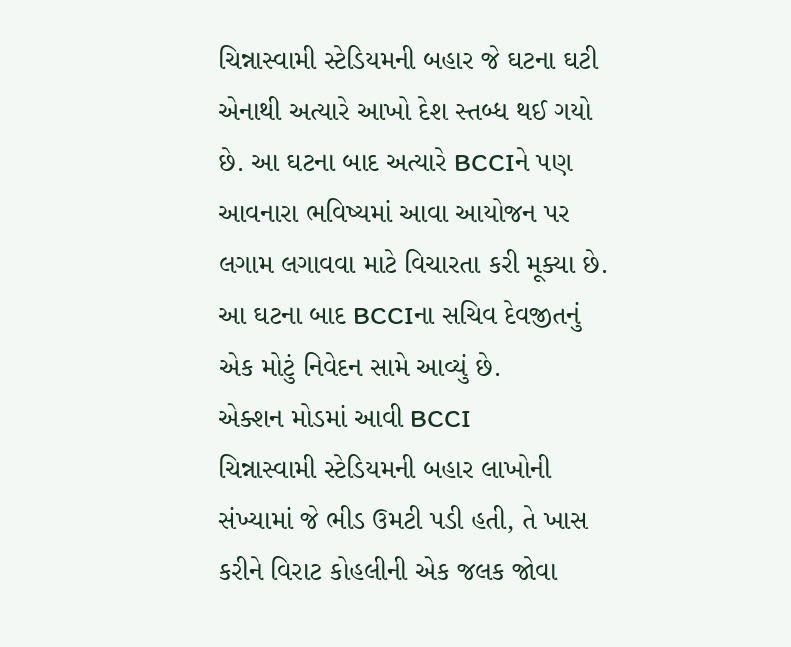ચિન્નાસ્વામી સ્ટેડિયમની બહાર જે ઘટના ઘટી એનાથી અત્યારે આખો દેશ સ્તબ્ધ થઈ ગયો છે. આ ઘટના બાદ અત્યારે BCCIને પણ આવનારા ભવિષ્યમાં આવા આયોજન પર લગામ લગાવવા માટે વિચારતા કરી મૂક્યા છે. આ ઘટના બાદ BCCIના સચિવ દેવજીતનું એક મોટું નિવેદન સામે આવ્યું છે.
એક્શન મોડમાં આવી BCCI
ચિન્નાસ્વામી સ્ટેડિયમની બહાર લાખોની સંખ્યામાં જે ભીડ ઉમટી પડી હતી, તે ખાસ કરીને વિરાટ કોહલીની એક જલક જોવા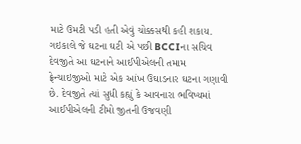માટે ઉમટી પડી હતી એવું ચોક્કસથી કહી શકાય. ગઇકાલે જે ઘટના ઘટી એ પછી BCCIના સચિવ દેવજીતે આ ઘટનાને આઈપીએલની તમામ ફ્રેન્ચાઇજીઓ માટે એક આંખ ઉઘાડનાર ઘટના ગણાવી છે. દેવજીતે ત્યાં સુધી કહ્યું કે આવનારા ભવિષ્યમાં આઈપીએલની ટીમો જીતની ઉજવણી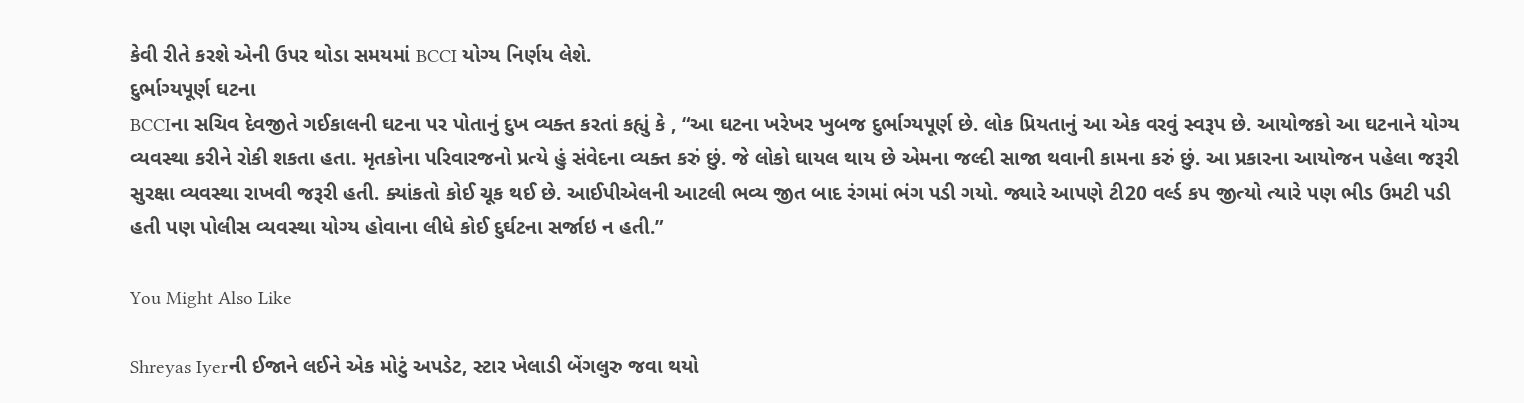કેવી રીતે કરશે એની ઉપર થોડા સમયમાં BCCI યોગ્ય નિર્ણય લેશે.
દુર્ભાગ્યપૂર્ણ ઘટના
BCCIના સચિવ દેવજીતે ગઈકાલની ઘટના પર પોતાનું દુખ વ્યક્ત કરતાં કહ્યું કે , “આ ઘટના ખરેખર ખુબજ દુર્ભાગ્યપૂર્ણ છે. લોક પ્રિયતાનું આ એક વરવું સ્વરૂપ છે. આયોજકો આ ઘટનાને યોગ્ય વ્યવસ્થા કરીને રોકી શકતા હતા. મૃતકોના પરિવારજનો પ્રત્યે હું સંવેદના વ્યક્ત કરું છું. જે લોકો ઘાયલ થાય છે એમના જલ્દી સાજા થવાની કામના કરું છું. આ પ્રકારના આયોજન પહેલા જરૂરી સુરક્ષા વ્યવસ્થા રાખવી જરૂરી હતી. ક્યાંકતો કોઈ ચૂક થઈ છે. આઈપીએલની આટલી ભવ્ય જીત બાદ રંગમાં ભંગ પડી ગયો. જ્યારે આપણે ટી20 વર્લ્ડ કપ જીત્યો ત્યારે પણ ભીડ ઉમટી પડી હતી પણ પોલીસ વ્યવસ્થા યોગ્ય હોવાના લીધે કોઈ દુર્ઘટના સર્જાઇ ન હતી.”

You Might Also Like

Shreyas Iyerની ઈજાને લઈને એક મોટું અપડેટ, સ્ટાર ખેલાડી બેંગલુરુ જવા થયો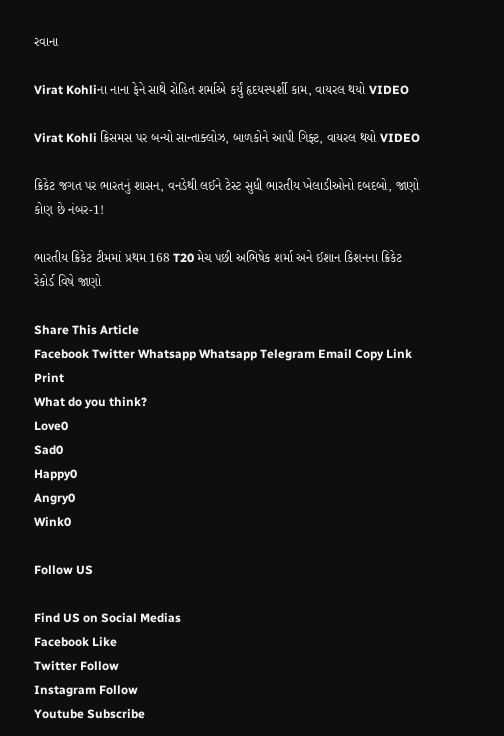રવાના

Virat Kohliના નાના ફેને સાથે રોહિત શર્માએ કર્યું હૃદયસ્પર્શી કામ, વાયરલ થયો VIDEO

Virat Kohli ક્રિસમસ પર બન્યો સાન્તાક્લોઝ, બાળકોને આપી ગિફ્ટ, વાયરલ થયો VIDEO

ક્રિકેટ જગત પર ભારતનું શાસન, વનડેથી લઈને ટેસ્ટ સુધી ભારતીય ખેલાડીઓનો દબદબો, જાણો કોણ છે નંબર-1!

ભારતીય ક્રિકેટ ટીમમાં પ્રથમ 168 T20 મેચ પછી અભિષેક શર્મા અને ઈશાન કિશનના ક્રિકેટ રેકોર્ડ વિષે જાણો

Share This Article
Facebook Twitter Whatsapp Whatsapp Telegram Email Copy Link Print
What do you think?
Love0
Sad0
Happy0
Angry0
Wink0

Follow US

Find US on Social Medias
Facebook Like
Twitter Follow
Instagram Follow
Youtube Subscribe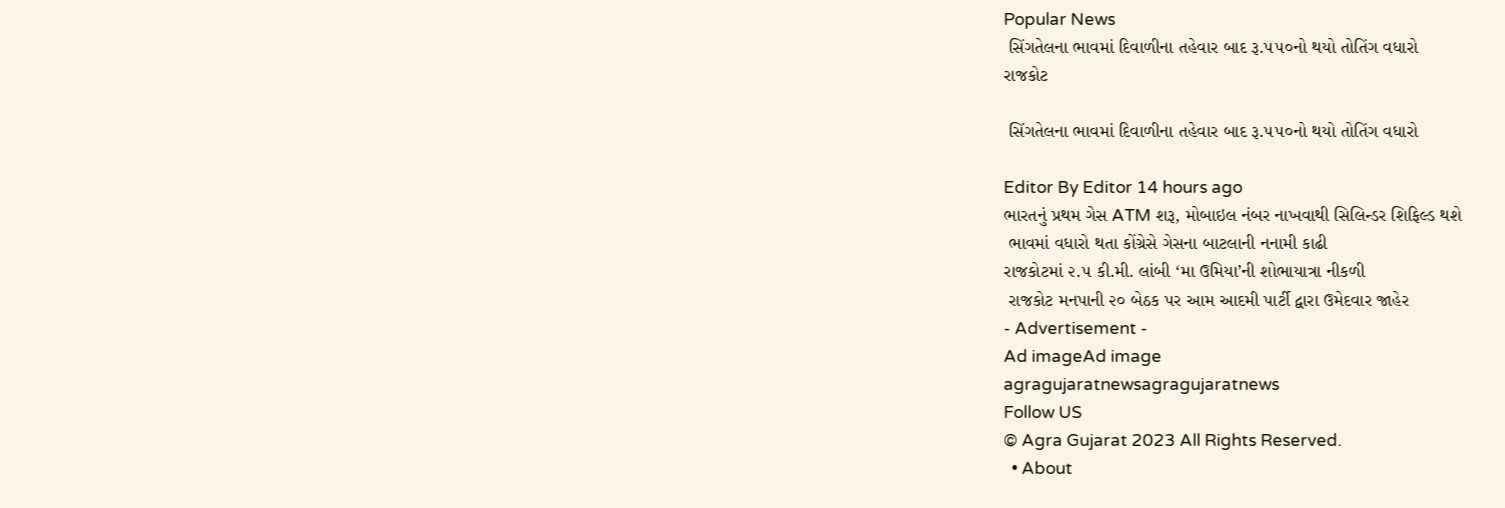Popular News
 સિંગતેલના ભાવમાં દિવાળીના તહેવાર બાદ રૂ.૫૫૦નો થયો તોતિંગ વધારો
રાજકોટ

 સિંગતેલના ભાવમાં દિવાળીના તહેવાર બાદ રૂ.૫૫૦નો થયો તોતિંગ વધારો

Editor By Editor 14 hours ago
ભારતનું પ્રથમ ગેસ ATM શરૂ, મોબાઇલ નંબર નાખવાથી સિલિન્ડર શિફિલ્ડ થશે
 ભાવમાં વધારો થતા કોંગ્રેસે ગેસના બાટલાની નનામી કાઢી
રાજકોટમાં ૨.૫ કી.મી. લાંબી ‘મા ઉમિયા’ની શોભાયાત્રા નીકળી
 રાજકોટ મનપાની ૨૦ બેઠક પર આમ આદમી પાર્ટી દ્વારા ઉમેદવાર જાહેર
- Advertisement -
Ad imageAd image
agragujaratnewsagragujaratnews
Follow US
© Agra Gujarat 2023 All Rights Reserved.
  • About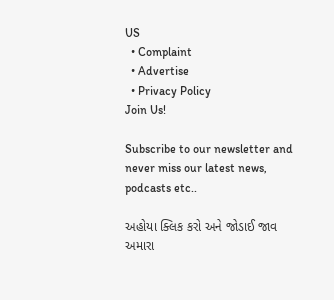US
  • Complaint
  • Advertise
  • Privacy Policy
Join Us!

Subscribe to our newsletter and never miss our latest news, podcasts etc..

અહોયા ક્લિક કરો અને જોડાઈ જાવ અમારા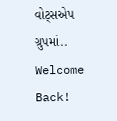વોટ્સએપ ગ્રુપમાં..
Welcome Back!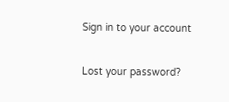Sign in to your account

Lost your password?